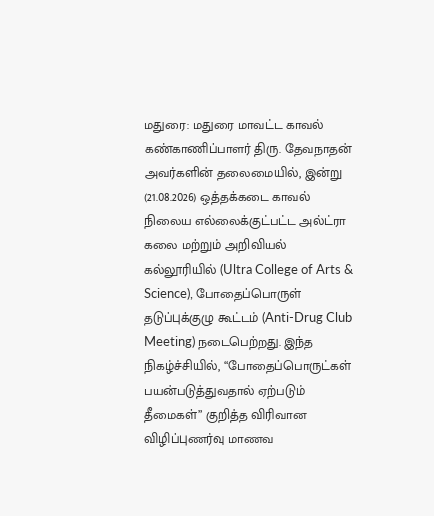மதுரை: மதுரை மாவட்ட காவல் கண்காணிப்பாளர் திரு. தேவநாதன் அவர்களின் தலைமையில், இன்று (21.08.2026) ஒத்தக்கடை காவல் நிலைய எல்லைக்குட்பட்ட அல்ட்ரா கலை மற்றும் அறிவியல் கல்லூரியில் (Ultra College of Arts & Science), போதைப்பொருள் தடுப்புக்குழு கூட்டம் (Anti-Drug Club Meeting) நடைபெற்றது. இந்த நிகழ்ச்சியில், “போதைப்பொருட்கள் பயன்படுத்துவதால் ஏற்படும் தீமைகள்” குறித்த விரிவான விழிப்புணர்வு மாணவ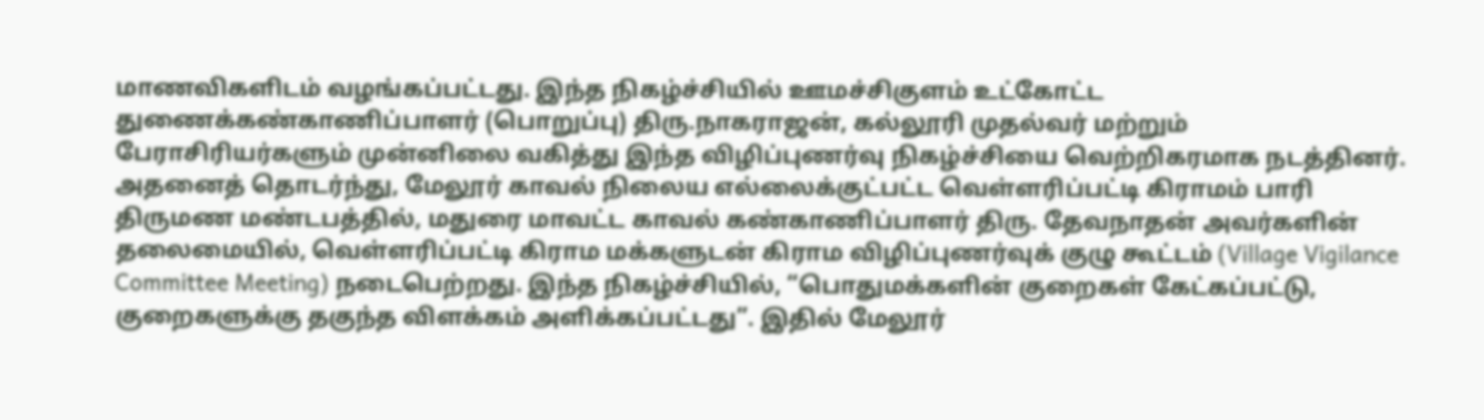மாணவிகளிடம் வழங்கப்பட்டது. இந்த நிகழ்ச்சியில் ஊமச்சிகுளம் உட்கோட்ட துணைக்கண்காணிப்பாளர் (பொறுப்பு) திரு.நாகராஜன், கல்லூரி முதல்வர் மற்றும் பேராசிரியர்களும் முன்னிலை வகித்து இந்த விழிப்புணர்வு நிகழ்ச்சியை வெற்றிகரமாக நடத்தினர்.
அதனைத் தொடர்ந்து, மேலூர் காவல் நிலைய எல்லைக்குட்பட்ட வெள்ளரிப்பட்டி கிராமம் பாரி திருமண மண்டபத்தில், மதுரை மாவட்ட காவல் கண்காணிப்பாளர் திரு. தேவநாதன் அவர்களின் தலைமையில், வெள்ளரிப்பட்டி கிராம மக்களுடன் கிராம விழிப்புணர்வுக் குழு கூட்டம் (Village Vigilance Committee Meeting) நடைபெற்றது. இந்த நிகழ்ச்சியில், “பொதுமக்களின் குறைகள் கேட்கப்பட்டு, குறைகளுக்கு தகுந்த விளக்கம் அளிக்கப்பட்டது”. இதில் மேலூர்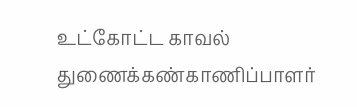உட்கோட்ட காவல் துணைக்கண்காணிப்பாளர்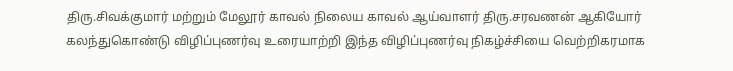திரு.சிவக்குமார் மற்றும் மேலூர் காவல் நிலைய காவல் ஆய்வாளர் திரு.சரவணன் ஆகியோர் கலந்துகொண்டு விழிப்புணர்வு உரையாற்றி இந்த விழிப்புணர்வு நிகழ்ச்சியை வெற்றிகரமாக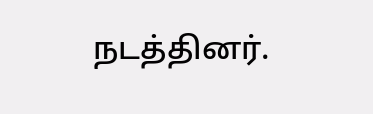நடத்தினர்.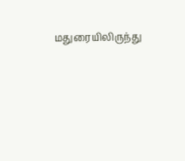மதுரையிலிருந்து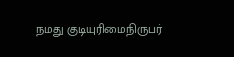நமது குடியுரிமைநிருபர்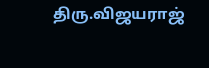திரு.விஜயராஜ்